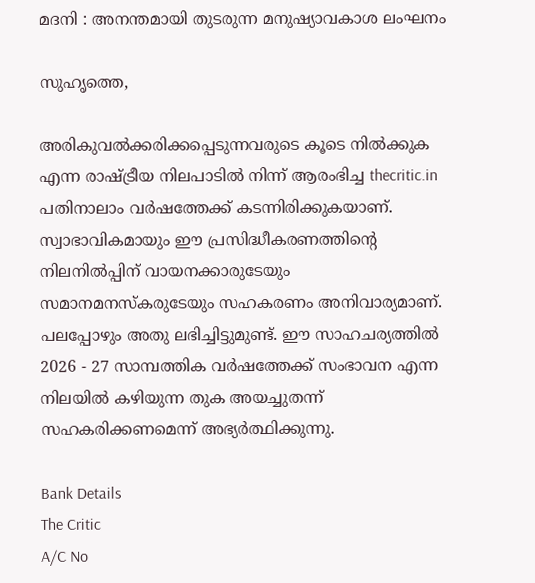മദനി : അനന്തമായി തുടരുന്ന മനുഷ്യാവകാശ ലംഘനം

സുഹൃത്തെ,

അരികുവല്‍ക്കരിക്കപ്പെടുന്നവരുടെ കൂടെ നില്‍ക്കുക എന്ന രാഷ്ട്രീയ നിലപാടില്‍ നിന്ന് ആരംഭിച്ച thecritic.in പതിനാലാം വര്‍ഷത്തേക്ക് കടന്നിരിക്കുകയാണ്. സ്വാഭാവികമായും ഈ പ്രസിദ്ധീകരണത്തിന്റെ നിലനില്‍പ്പിന് വായനക്കാരുടേയും സമാനമനസ്‌കരുടേയും സഹകരണം അനിവാര്യമാണ്. പലപ്പോഴും അതു ലഭിച്ചിട്ടുമുണ്ട്. ഈ സാഹചര്യത്തില്‍ 2026 - 27 സാമ്പത്തിക വര്‍ഷത്തേക്ക് സംഭാവന എന്ന നിലയില്‍ കഴിയുന്ന തുക അയച്ചുതന്ന് സഹകരിക്കണമെന്ന് അഭ്യര്‍ത്ഥിക്കുന്നു.

Bank Details
The Critic
A/C No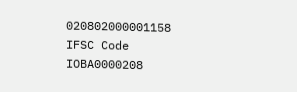020802000001158
IFSC Code IOBA0000208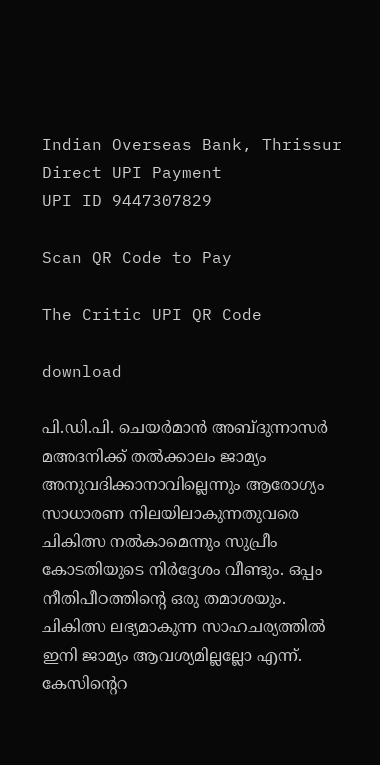Indian Overseas Bank, Thrissur
Direct UPI Payment
UPI ID 9447307829

Scan QR Code to Pay

The Critic UPI QR Code

download

പി.ഡി.പി. ചെയര്‍മാന്‍ അബ്ദുന്നാസര്‍ മഅദനിക്ക് തല്‍ക്കാലം ജാമ്യം അനുവദിക്കാനാവില്ലെന്നും ആരോഗ്യം സാധാരണ നിലയിലാകുന്നതുവരെ ചികിത്സ നല്‍കാമെന്നും സുപ്രീം കോടതിയുടെ നിര്‍ദ്ദേശം വീണ്ടും. ഒപ്പം നീതിപീഠത്തിന്റെ ഒരു തമാശയും. ചികിത്സ ലഭ്യമാകുന്ന സാഹചര്യത്തില്‍ ഇനി ജാമ്യം ആവശ്യമില്ലല്ലോ എന്ന്. കേസിന്റെറ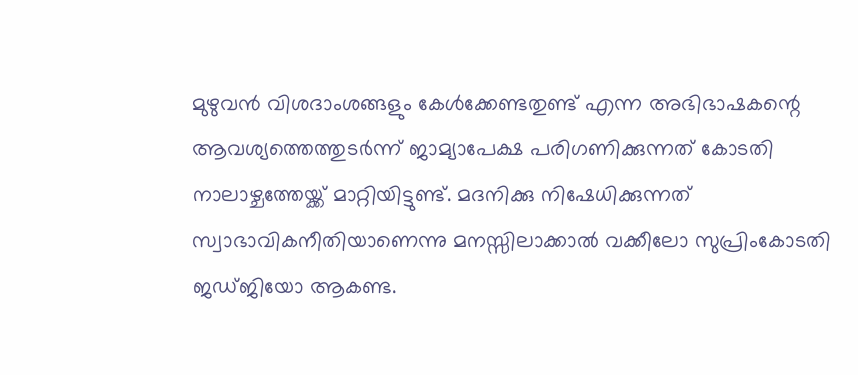മുഴുവന്‍ വിശദാംശങ്ങളും കേള്‍ക്കേണ്ടതുണ്ട് എന്ന അഭിഭാഷകന്റെ ആവശ്യത്തെത്തുടര്‍ന്ന് ജാമ്യാപേക്ഷ പരിഗണിക്കുന്നത് കോടതി നാലാഴ്ചത്തേയ്ക്ക് മാറ്റിയിട്ടുണ്ട്. മദനിക്കു നിഷേധിക്കുന്നത് സ്വാഭാവികനീതിയാണെന്നു മനസ്സിലാക്കാല്‍ വക്കീലോ സുപ്രിംകോടതി ജഡ്ജിയോ ആകണ്ട.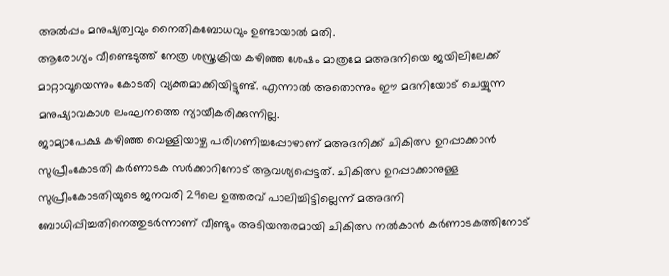അല്‍പ്പം മനുഷ്യത്വവും നൈതികബോധവും ഉണ്ടായാല്‍ മതി.
ആരോഗ്യം വീണ്ടെടുത്ത് നേത്ര ശസ്ത്രക്രിയ കഴിഞ്ഞ ശേഷം മാത്രമേ മഅദനിയെ ജയിലിലേക്ക് മാറ്റാവൂയെന്നും കോടതി വ്യക്തമാക്കിയിട്ടുണ്ട്. എന്നാല്‍ അതൊന്നും ഈ മദനിയോട് ചെയ്യുന്ന മനുഷ്യാവകാശ ലംഘനത്തെ ന്യായീകരിക്കുന്നില്ല.
ജാമ്യാപേക്ഷ കഴിഞ്ഞ വെള്ളിയാഴ്ച പരിഗണിച്ചപ്പോഴാണ് മഅദനിക്ക് ചികിത്സ ഉറപ്പാക്കാന്‍ സുപ്രീംകോടതി കര്‍ണാടക സര്‍ക്കാറിനോട് ആവശ്യപ്പെട്ടത്. ചികിത്സ ഉറപ്പാക്കാനുള്ള സുപ്രീംകോടതിയുടെ ജനവരി 29ലെ ഉത്തരവ് പാലിച്ചിട്ടില്ലെന്ന് മഅദനി ബോധിപ്പിച്ചതിനെത്തുടര്‍ന്നാണ് വീണ്ടും അടിയന്തരമായി ചികിത്സ നല്‍കാന്‍ കര്‍ണാടകത്തിനോട്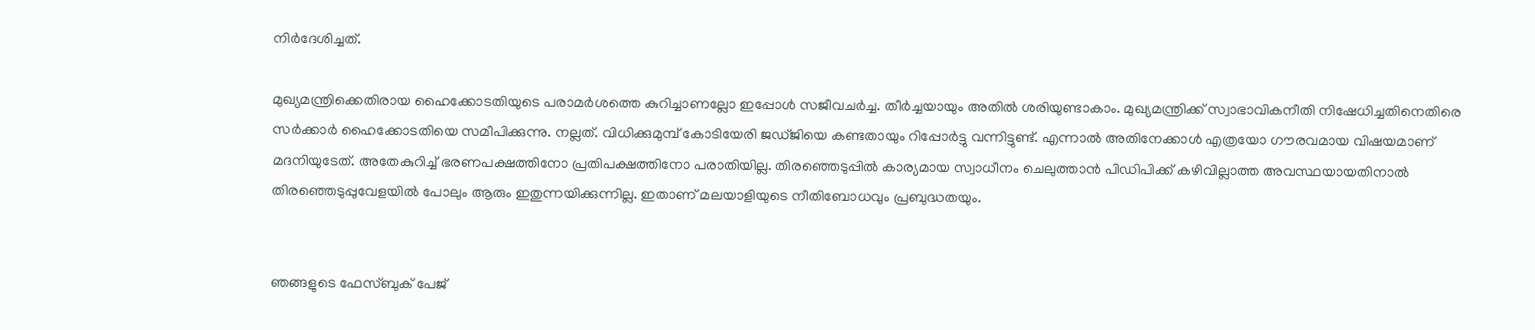നിര്‍ദേശിച്ചത്.

മുഖ്യമന്ത്രിക്കെതിരായ ഹൈക്കോടതിയുടെ പരാമര്‍ശത്തെ കുറിച്ചാണല്ലോ ഇപ്പോള്‍ സജീവചര്‍ച്ച. തീര്‍ച്ചയായും അതില്‍ ശരിയുണ്ടാകാം. മുഖ്യമന്ത്രിക്ക് സ്വാഭാവികനീതി നിഷേധിച്ചതിനെതിരെ സര്‍ക്കാര്‍ ഹൈക്കോടതിയെ സമീപിക്കുന്നു. നല്ലത്. വിധിക്കുമുമ്പ് കോടിയേരി ജഡ്ജിയെ കണ്ടതായും റിപ്പോര്‍ട്ടു വന്നിട്ടുണ്ട്. എന്നാല്‍ അതിനേക്കാള്‍ എത്രയോ ഗൗരവമായ വിഷയമാണ് മദനിയുടേത്. അതേകുറിച്ച് ഭരണപക്ഷത്തിനോ പ്രതിപക്ഷത്തിനോ പരാതിയില്ല. തിരഞ്ഞെടുപ്പില്‍ കാര്യമായ സ്വാധീനം ചെലുത്താന്‍ പിഡിപിക്ക് കഴിവില്ലാത്ത അവസ്ഥയായതിനാല്‍ തിരഞ്ഞെടുപ്പുവേളയില്‍ പോലും ആരും ഇതുന്നയിക്കുന്നില്ല. ഇതാണ് മലയാളിയുടെ നീതിബോധവും പ്രബുദ്ധതയും.


ഞങ്ങളുടെ ഫേസ്ബുക് പേജ്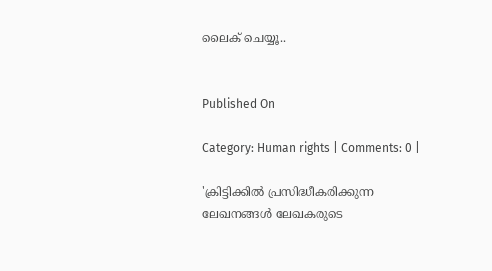ലൈക് ചെയ്യൂ..


Published On

Category: Human rights | Comments: 0 |

'ക്രിട്ടിക്കില്‍ പ്രസിദ്ധീകരിക്കുന്ന ലേഖനങ്ങള്‍ ലേഖകരുടെ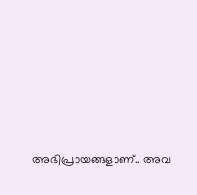അഭിപ്രായങ്ങളാണ്.. അവ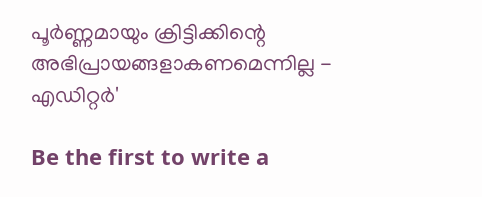പൂര്‍ണ്ണമായും ക്രിട്ടിക്കിന്റെ അഭിപ്രായങ്ങളാകണമെന്നില്ല - എഡിറ്റര്‍'

Be the first to write a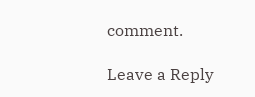comment.

Leave a Reply